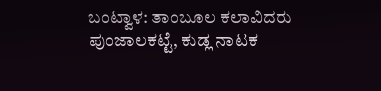ಬಂಟ್ವಾಳ: ತಾಂಬೂಲ ಕಲಾವಿದರು ಪುಂಜಾಲಕಟ್ಟೆ, ಕುಡ್ಲ ನಾಟಕ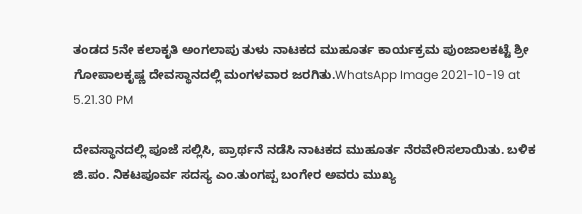ತಂಡದ 5ನೇ ಕಲಾಕೃತಿ ಅಂಗಲಾಪು ತುಳು ನಾಟಕದ ಮುಹೂರ್ತ ಕಾರ್ಯಕ್ರಮ ಪುಂಜಾಲಕಟ್ಟೆ ಶ್ರೀ ಗೋಪಾಲಕೃಷ್ಣ ದೇವಸ್ಥಾನದಲ್ಲಿ ಮಂಗಳವಾರ ಜರಗಿತು.WhatsApp Image 2021-10-19 at 5.21.30 PM

ದೇವಸ್ಥಾನದಲ್ಲಿ ಪೂಜೆ ಸಲ್ಲಿಸಿ, ಪ್ರಾರ್ಥನೆ ನಡೆಸಿ ನಾಟಕದ ಮುಹೂರ್ತ ನೆರವೇರಿಸಲಾಯಿತು. ಬಳಿಕ ಜಿ.ಪಂ. ನಿಕಟಪೂರ್ವ ಸದಸ್ಯ ಎಂ.ತುಂಗಪ್ಪ ಬಂಗೇರ ಅವರು ಮುಖ್ಯ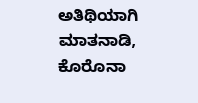ಅತಿಥಿಯಾಗಿ ಮಾತನಾಡಿ, ಕೊರೊನಾ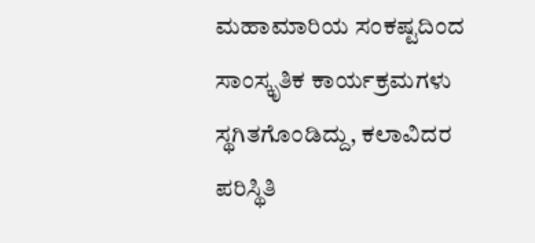ಮಹಾಮಾರಿಯ ಸಂಕಷ್ಟದಿಂದ ಸಾಂಸ್ಕೃತಿಕ ಕಾರ್ಯಕ್ರಮಗಳು ಸ್ಥಗಿತಗೊಂಡಿದ್ದು, ಕಲಾವಿದರ ಪರಿಸ್ಥಿತಿ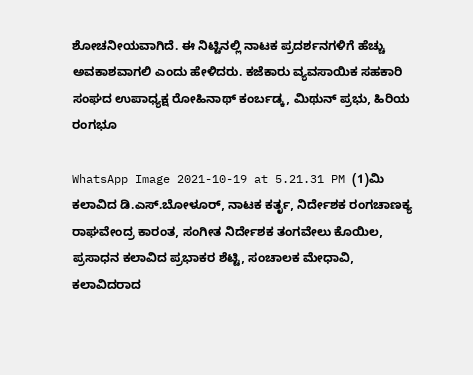ಶೋಚನೀಯವಾಗಿದೆ. ಈ ನಿಟ್ಟಿನಲ್ಲಿ ನಾಟಕ ಪ್ರದರ್ಶನಗಳಿಗೆ ಹೆಚ್ಚು ಅವಕಾಶವಾಗಲಿ ಎಂದು ಹೇಳಿದರು. ಕಜೆಕಾರು ವ್ಯವಸಾಯಿಕ ಸಹಕಾರಿ ಸಂಘದ ಉಪಾಧ್ಯಕ್ಷ ರೋಹಿನಾಥ್ ಕಂರ್ಬಡ್ಕ, ಮಿಥುನ್ ಪ್ರಭು, ಹಿರಿಯ ರಂಗಭೂ

WhatsApp Image 2021-10-19 at 5.21.31 PM (1)ಮಿ ಕಲಾವಿದ ಡಿ.ಎಸ್.ಬೋಳೂರ್, ನಾಟಕ ಕರ್ತೃ, ನಿರ್ದೇಶಕ ರಂಗಚಾಣಕ್ಯ ರಾಘವೇಂದ್ರ ಕಾರಂತ, ಸಂಗೀತ ನಿರ್ದೇಶಕ ತಂಗವೇಲು ಕೊಯಿಲ, ಪ್ರಸಾಧನ ಕಲಾವಿದ ಪ್ರಭಾಕರ ಶೆಟ್ಟಿ, ಸಂಚಾಲಕ ಮೇಧಾವಿ, ಕಲಾವಿದರಾದ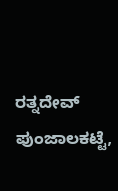ರತ್ನದೇವ್ ಪುಂಜಾಲಕಟ್ಟೆ,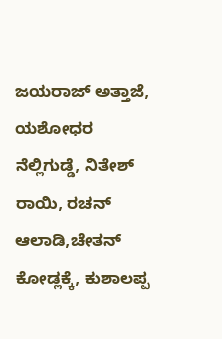ಜಯರಾಜ್ ಅತ್ತಾಜೆ, ಯಶೋಧರ ನೆಲ್ಲಿಗುಡ್ಡೆ, ನಿತೇಶ್ ರಾಯಿ, ರಚನ್ ಆಲಾಡಿ,ಚೇತನ್ ಕೋಡ್ಲಕ್ಕೆ, ಕುಶಾಲಪ್ಪ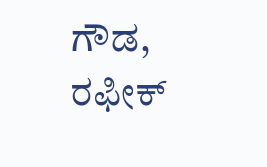ಗೌಡ, ರಫೀಕ್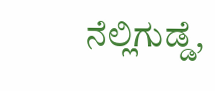ನೆಲ್ಲಿಗುಡ್ಡೆ,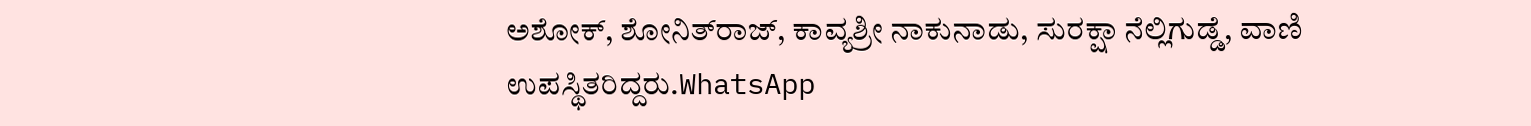ಅಶೋಕ್, ಶೋನಿತ್‌ರಾಜ್, ಕಾವ್ಯಶ್ರೀ ನಾಕುನಾಡು, ಸುರಕ್ಷಾ ನೆಲ್ಲಿಗುಡ್ಡೆ, ವಾಣಿ ಉಪಸ್ಥಿತರಿದ್ದರು.WhatsApp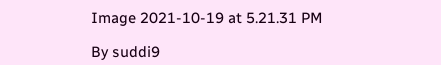Image 2021-10-19 at 5.21.31 PM

By suddi9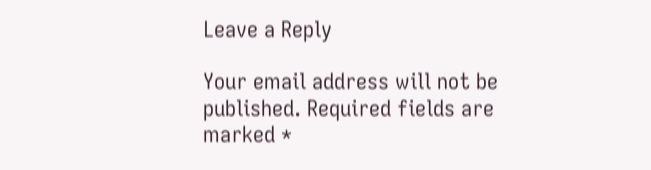Leave a Reply

Your email address will not be published. Required fields are marked *